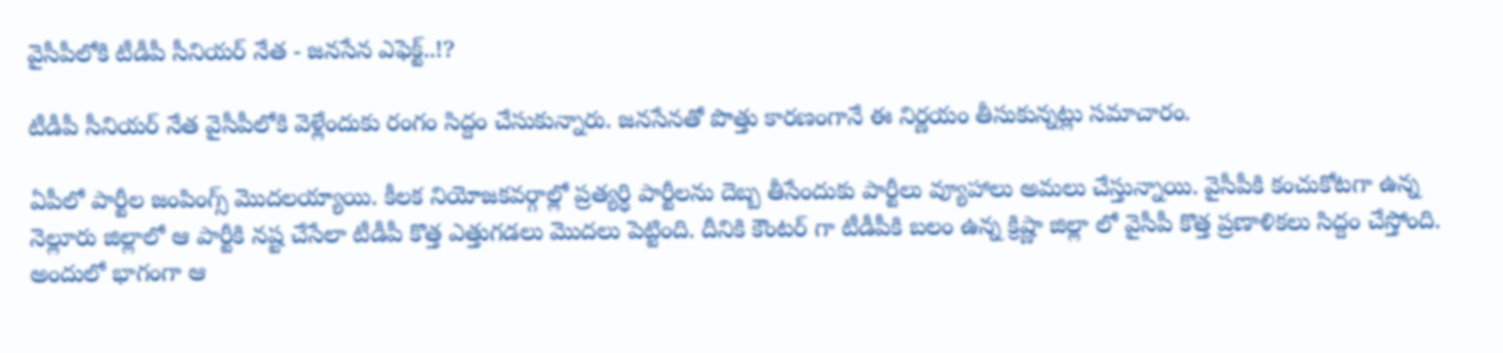వైసీపీలోకి టీడీపీ సీనియర్ నేత - జనసేన ఎఫెక్ట్..!?

టీడీపీ సీనియర్ నేత వైసీపీలోకి వెళ్లేందుకు రంగం సిద్దం చేసుకున్నారు. జనసేనతో పొత్తు కారణంగానే ఈ నిర్ణయం తీసుకున్నట్లు సమాచారం.

ఏపీలో పార్టీల జంపింగ్స్ మొదలయ్యాయి. కీలక నియోజకవర్గాల్లో ప్రత్యర్ధి పార్టీలను దెబ్బ తీసేందుకు పార్టీలు వ్యూహాలు అమలు చేస్తున్నాయి. వైసీపీకి కంచుకోటగా ఉన్న నెల్లూరు జిల్లాలో ఆ పార్టీకి నష్ట చేసేలా టీడీపీ కొత్త ఎత్తుగడలు మొదలు పెట్టింది. దీనికి కౌంటర్ గా టీడీపీకి బలం ఉన్న క్రిష్ణా జిల్లా లో వైసీపీ కొత్త ప్రణాళికలు సిద్దం చేస్తోంది. అందులో భాగంగా ఆ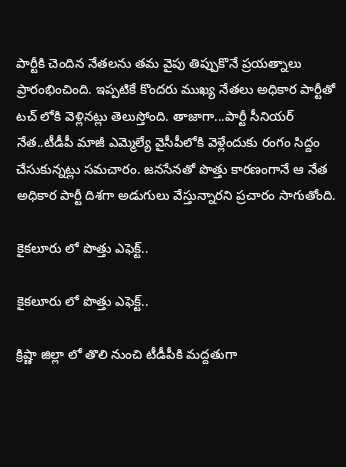పార్టీకి చెందిన నేతలను తమ వైపు తిప్పుకొనే ప్రయత్నాలు ప్రారంభించింది. ఇప్పటికే కొందరు ముఖ్య నేతలు అధికార పార్టీతో టచ్ లోకి వెళ్లినట్లు తెలుస్తోంది. తాజాగా...పార్టీ సీనియర్ నేత..టీడీపీ మాజీ ఎమ్మెల్యే వైసీపీలోకి వెళ్లేందుకు రంగం సిద్దం చేసుకున్నట్లు సమచారం. జనసేనతో పొత్తు కారణంగానే ఆ నేత అధికార పార్టీ దిశగా అడుగులు వేస్తున్నారని ప్రచారం సాగుతోంది.

కైకలూరు లో పొత్తు ఎఫెక్ట్..

కైకలూరు లో పొత్తు ఎఫెక్ట్..

క్రిష్ణా జిల్లా లో తొలి నుంచి టీడీపీకి మద్దతుగా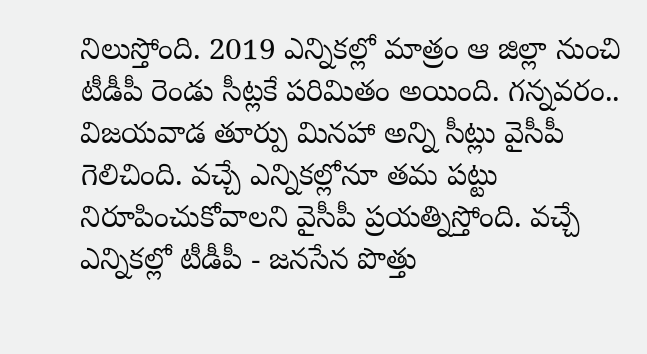నిలుస్తోంది. 2019 ఎన్నికల్లో మాత్రం ఆ జిల్లా నుంచి టీడీపీ రెండు సీట్లకే పరిమితం అయింది. గన్నవరం.. విజయవాడ తూర్పు మినహా అన్ని సీట్లు వైసీపీ గెలిచింది. వచ్చే ఎన్నికల్లోనూ తమ పట్టు నిరూపించుకోవాలని వైసీపీ ప్రయత్నిస్తోంది. వచ్చే ఎన్నికల్లో టీడీపీ - జనసేన పొత్తు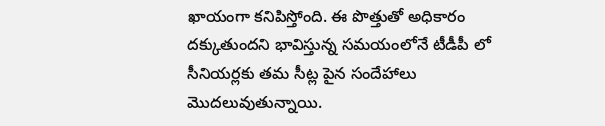ఖాయంగా కనిపిస్తోంది. ఈ పొత్తుతో అధికారం దక్కుతుందని భావిస్తున్న సమయంలోనే టీడీపీ లో సీనియర్లకు తమ సీట్ల పైన సందేహాలు మొదలువుతున్నాయి.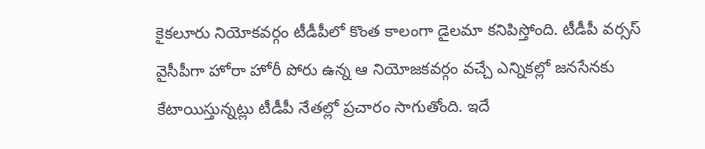కైకలూరు నియోకవర్గం టీడీపీలో కొంత కాలంగా డైలమా కనిపిస్తోంది. టీడీపీ వర్సస్ వైసీపీగా హోరా హోరీ పోరు ఉన్న ఆ నియోజకవర్గం వచ్చే ఎన్నికల్లో జనసేనకు కేటాయిస్తున్నట్లు టీడీపీ నేతల్లో ప్రచారం సాగుతోంది. ఇదే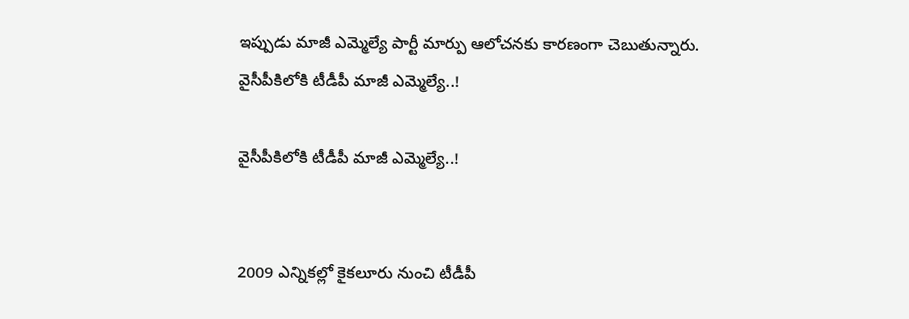ఇప్పుడు మాజీ ఎమ్మెల్యే పార్టీ మార్పు ఆలోచనకు కారణంగా చెబుతున్నారు.
వైసీపీకిలోకి టీడీపీ మాజీ ఎమ్మెల్యే..!

వైసీపీకిలోకి టీడీపీ మాజీ ఎమ్మెల్యే..!


2009 ఎన్నికల్లో కైకలూరు నుంచి టీడీపీ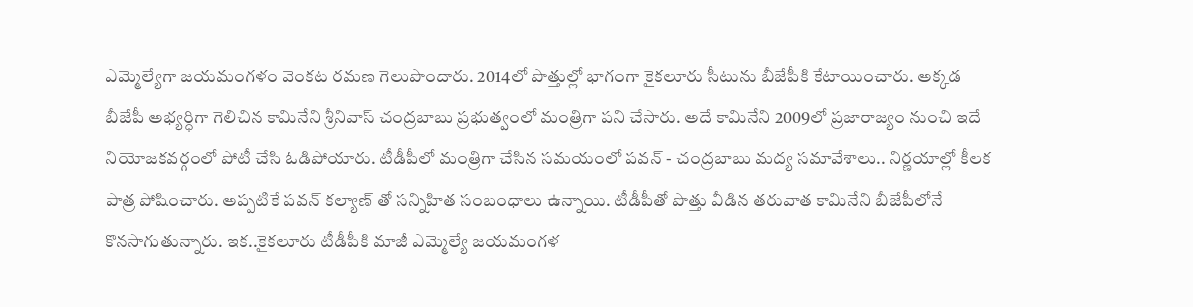ఎమ్మెల్యేగా జయమంగళం వెంకట రమణ గెలుపొందారు. 2014లో పొత్తుల్లో భాగంగా కైకలూరు సీటును బీజేపీకి కేటాయించారు. అక్కడ బీజేపీ అభ్యర్ధిగా గెలిచిన కామినేని శ్రీనివాస్ చంద్రబాబు ప్రభుత్వంలో మంత్రిగా పని చేసారు. అదే కామినేని 2009లో ప్రజారాజ్యం నుంచి ఇదే నియోజకవర్గంలో పోటీ చేసి ఓడిపోయారు. టీడీపీలో మంత్రిగా చేసిన సమయంలో పవన్ - చంద్రబాబు మద్య సమావేశాలు.. నిర్ణయాల్లో కీలక పాత్ర పోషించారు. అప్పటికే పవన్ కల్యాణ్ తో సన్నిహిత సంబంధాలు ఉన్నాయి. టీడీపీతో పొత్తు వీడిన తరువాత కామినేని బీజేపీలోనే కొనసాగుతున్నారు. ఇక..కైకలూరు టీడీపీకి మాజీ ఎమ్మెల్యే జయమంగళ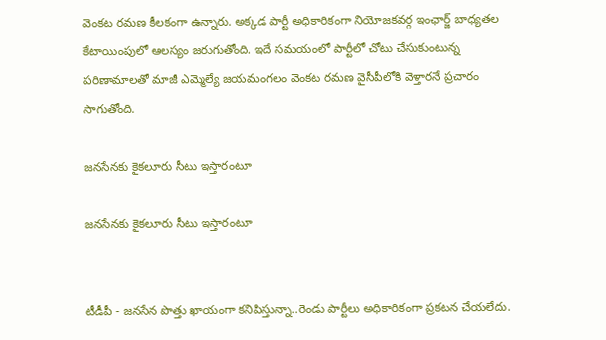వెంకట రమణ కీలకంగా ఉన్నారు. అక్కడ పార్టీ అధికారికంగా నియోజకవర్గ ఇంఛార్జ్ బాధ్యతల కేటాయింపులో ఆలస్యం జరుగుతోంది. ఇదే సమయంలో పార్టీలో చోటు చేసుకుంటున్న పరిణామాలతో మాజీ ఎమ్మెల్యే జయమంగలం వెంకట రమణ వైసీపీలోకి వెళ్తారనే ప్రచారం సాగుతోంది.

జనసేనకు కైకలూరు సీటు ఇస్తారంటూ

జనసేనకు కైకలూరు సీటు ఇస్తారంటూ


టీడీపీ - జనసేన పొత్తు ఖాయంగా కనిపిస్తున్నా..రెండు పార్టీలు అధికారికంగా ప్రకటన చేయలేదు.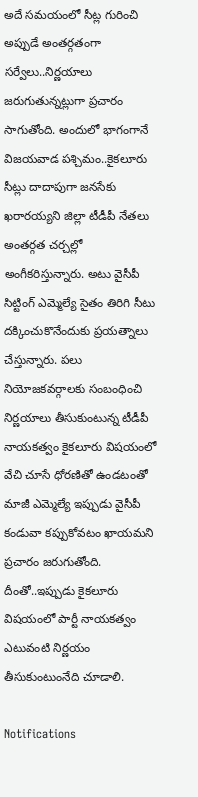అదే సమయంలో సీట్ల గురించి అప్పుడే అంతర్గతంగా సర్వేలు..నిర్ణయాలు జరుగుతున్నట్లుగా ప్రచారం సాగుతోంది. అందులో భాగంగానే విజయవాడ పశ్చిమం..కైకలూరు సీట్లు దాదాపుగా జనసేకు ఖరారయ్యని జిల్లా టీడీపీ నేతలు అంతర్గత చర్చల్లో అంగీకరిస్తున్నారు. అటు వైసీపీ సిట్టింగ్ ఎమ్మెల్యే సైతం తిరిగి సీటు దక్కించుకొనేందుకు ప్రయత్నాలు చేస్తున్నారు. పలు నియోజకవర్గాలకు సంబంధించి నిర్ణయాలు తీసుకుంటున్న టీడీపీ నాయకత్వం కైకలూరు విషయంలో వేచి చూసే ధోరణితో ఉండటంతో మాజీ ఎమ్మెల్యే ఇప్పుడు వైసీపీ కండువా కప్పుకోవటం ఖాయమని ప్రచారం జరుగుతోంది. దీంతో..ఇప్పుడు కైకలూరు విషయంలో పార్టీ నాయకత్వం ఎటువంటి నిర్ణయం తీసుకుంటుంనేది చూడాలి.

Notifications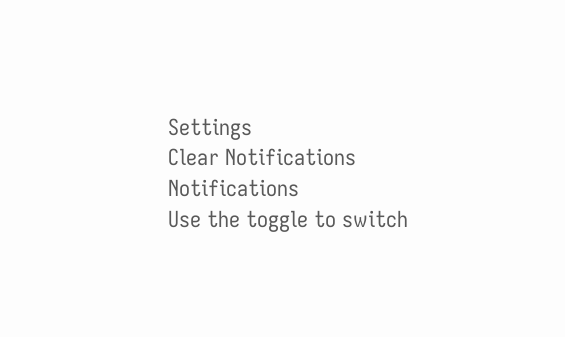Settings
Clear Notifications
Notifications
Use the toggle to switch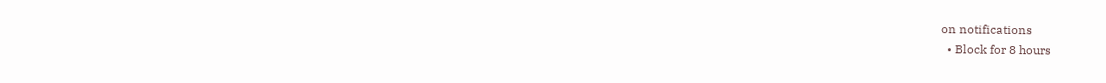on notifications
  • Block for 8 hours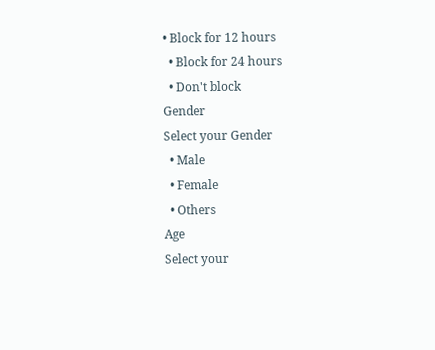• Block for 12 hours
  • Block for 24 hours
  • Don't block
Gender
Select your Gender
  • Male
  • Female
  • Others
Age
Select your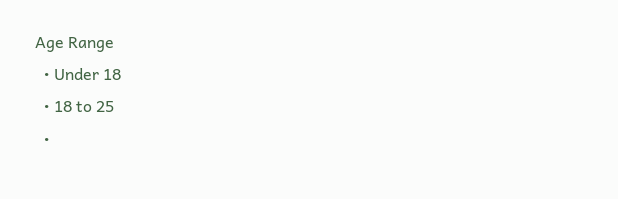Age Range
  • Under 18
  • 18 to 25
  •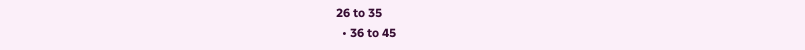26 to 35
  • 36 to 45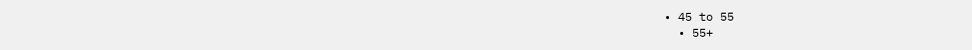• 45 to 55
  • 55+